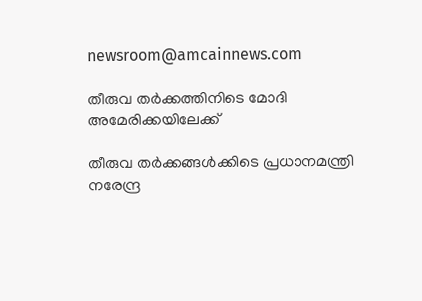newsroom@amcainnews.com

തീരുവ തര്‍ക്കത്തിനിടെ മോദി അമേരിക്കയിലേക്ക്

തീരുവ തര്‍ക്കങ്ങള്‍ക്കിടെ പ്രധാനമന്ത്രി നരേന്ദ്ര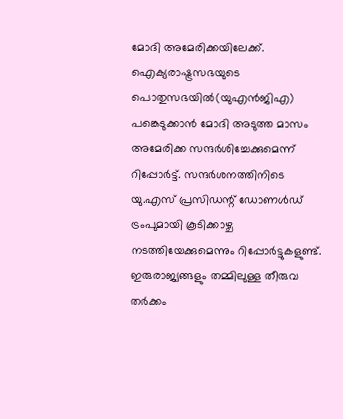മോദി അമേരിക്കയിലേക്ക്. ഐക്യരാഷ്ട്രസഭയുടെ പൊതുസഭയില്‍(യുഎന്‍ജിഎ) പങ്കെടുക്കാന്‍ മോദി അടുത്ത മാസം അമേരിക്ക സന്ദര്‍ശിച്ചേക്കുമെന്ന് റിപ്പോര്‍ട്ട്. സന്ദര്‍ശനത്തിനിടെ യു.എസ് പ്രസിഡന്റ് ഡോണള്‍ഡ് ട്രംപുമായി കൂടിക്കാഴ്ച നടത്തിയേക്കുമെന്നും റിപ്പോര്‍ട്ടുകളുണ്ട്. ഇരുരാജ്യങ്ങളും തമ്മിലുള്ള തീരുവ തര്‍ക്കം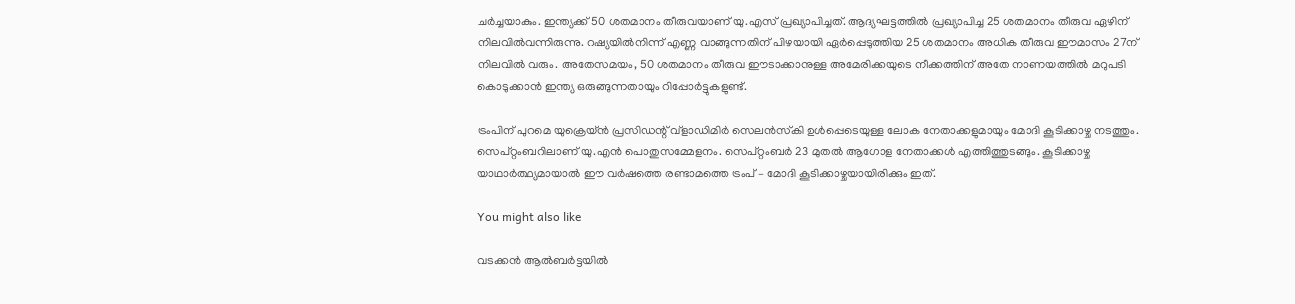ചര്‍ച്ചയാകും. ഇന്ത്യക്ക് 50 ശതമാനം തീരുവയാണ് യു.എസ് പ്രഖ്യാപിച്ചത്. ആദ്യഘട്ടത്തില്‍ പ്രഖ്യാപിച്ച 25 ശതമാനം തീരുവ ഏഴിന് നിലവില്‍വന്നിരുന്നു. റഷ്യയില്‍നിന്ന് എണ്ണ വാങ്ങുന്നതിന് പിഴയായി ഏര്‍പ്പെടുത്തിയ 25 ശതമാനം അധിക തീരുവ ഈമാസം 27ന് നിലവില്‍ വരും. അതേസമയം, 50 ശതമാനം തീരുവ ഈടാക്കാനുള്ള അമേരിക്കയുടെ നീക്കത്തിന് അതേ നാണയത്തില്‍ മറുപടി കൊടുക്കാന്‍ ഇന്ത്യ ഒരുങ്ങുന്നതായും റിപ്പോര്‍ട്ടുകളുണ്ട്.

ട്രംപിന് പുറമെ യുക്രെയ്ന്‍ പ്രസിഡന്റ് വ്‌ളാഡിമിര്‍ സെലന്‍സ്‌കി ഉള്‍പ്പെടെയുള്ള ലോക നേതാക്കളുമായും മോദി കൂടിക്കാഴ്ച നടത്തും. സെപ്റ്റംബറിലാണ് യു.എന്‍ പൊതുസമ്മേളനം. സെപ്റ്റംബര്‍ 23 മുതല്‍ ആഗോള നേതാക്കള്‍ എത്തിത്തുടങ്ങും. കൂടിക്കാഴ്ച യാഥാര്‍ത്ഥ്യമായാല്‍ ഈ വര്‍ഷത്തെ രണ്ടാമത്തെ ട്രംപ് – മോദി കൂടിക്കാഴ്ചയായിരിക്കും ഇത്.

You might also like

വടക്കൻ ആൽബർട്ടയിൽ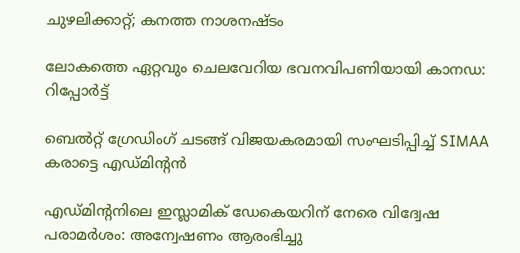ചുഴലിക്കാറ്റ്; കനത്ത നാശനഷ്ടം

ലോകത്തെ ഏറ്റവും ചെലവേറിയ ഭവനവിപണിയായി കാനഡ: റിപ്പോർട്ട്

ബെൽറ്റ് ഗ്രേഡിംഗ് ചടങ്ങ് വിജയകരമായി സംഘടിപ്പിച്ച് SIMAA കരാട്ടെ എഡ്മിന്‍റൻ

എഡ്മിന്‍റനിലെ ഇസ്ലാമിക് ഡേകെയറിന് നേരെ വിദ്വേഷ പരാമർശം: അന്വേഷണം ആരംഭിച്ചു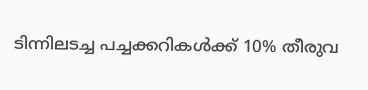ടിന്നിലടച്ച പച്ചക്കറികൾക്ക് 10% തീരുവ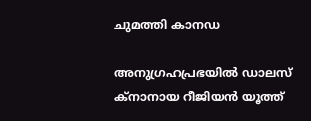ചുമത്തി കാനഡ

അനുഗ്രഹപ്രഭയില്‍ ഡാലസ് ക്‌നാനായ റീജിയന്‍ യൂത്ത്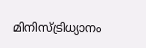മിനിസ്ട്രിധ്യാനം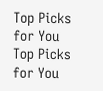Top Picks for You
Top Picks for You